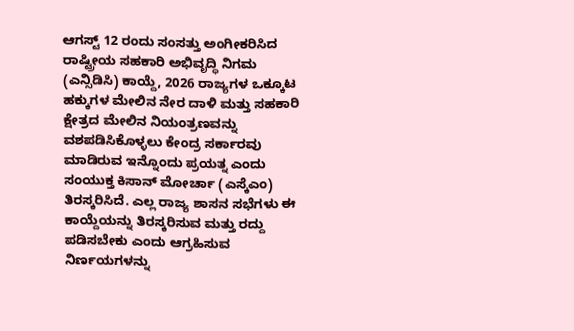ಆಗಸ್ಟ್ 12 ರಂದು ಸಂಸತ್ತು ಅಂಗೀಕರಿಸಿದ ರಾಷ್ಟ್ರೀಯ ಸಹಕಾರಿ ಅಭಿವೃದ್ಧಿ ನಿಗಮ (ಎನ್ಸಿಡಿಸಿ) ಕಾಯ್ದೆ, 2026 ರಾಜ್ಯಗಳ ಒಕ್ಕೂಟ ಹಕ್ಕುಗಳ ಮೇಲಿನ ನೇರ ದಾಳಿ ಮತ್ತು ಸಹಕಾರಿ ಕ್ಷೇತ್ರದ ಮೇಲಿನ ನಿಯಂತ್ರಣವನ್ನು ವಶಪಡಿಸಿಕೊಳ್ಳಲು ಕೇಂದ್ರ ಸರ್ಕಾರವು ಮಾಡಿರುವ ಇನ್ನೊಂದು ಪ್ರಯತ್ನ ಎಂದು ಸಂಯುಕ್ತ ಕಿಸಾನ್ ಮೋರ್ಚಾ (ಎಸ್ಕೆಎಂ) ತಿರಸ್ಕರಿಸಿದೆ. ಎಲ್ಲ ರಾಜ್ಯ ಶಾಸನ ಸಭೆಗಳು ಈ ಕಾಯ್ದೆಯನ್ನು ತಿರಸ್ಕರಿಸುವ ಮತ್ತು ರದ್ದು ಪಡಿಸಬೇಕು ಎಂದು ಆಗ್ರಹಿಸುವ ನಿರ್ಣಯಗಳನ್ನು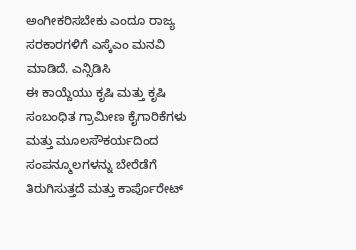ಅಂಗೀಕರಿಸಬೇಕು ಎಂದೂ ರಾಜ್ಯ ಸರಕಾರಗಳಿಗೆ ಎಸ್ಕೆಎಂ ಮನವಿ ಮಾಡಿದೆ. ಎನ್ಸಿಡಿಸಿ
ಈ ಕಾಯ್ದೆಯು ಕೃಷಿ ಮತ್ತು ಕೃಷಿ ಸಂಬಂಧಿತ ಗ್ರಾಮೀಣ ಕೈಗಾರಿಕೆಗಳು ಮತ್ತು ಮೂಲಸೌಕರ್ಯದಿಂದ ಸಂಪನ್ಮೂಲಗಳನ್ನು ಬೇರೆಡೆಗೆ ತಿರುಗಿಸುತ್ತದೆ ಮತ್ತು ಕಾರ್ಪೊರೇಟ್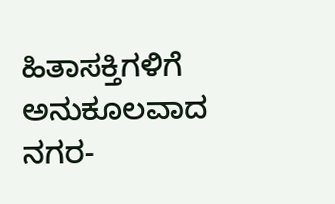ಹಿತಾಸಕ್ತಿಗಳಿಗೆ ಅನುಕೂಲವಾದ ನಗರ-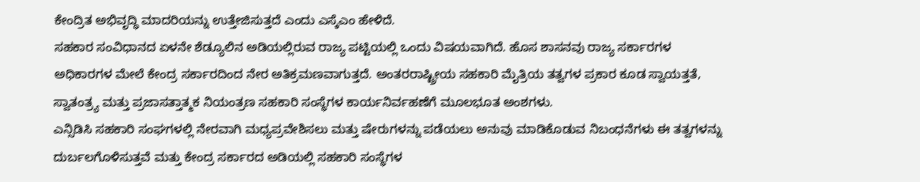ಕೇಂದ್ರಿತ ಅಭಿವೃದ್ಧಿ ಮಾದರಿಯನ್ನು ಉತ್ತೇಜಿಸುತ್ತದೆ ಎಂದು ಎಸ್ಕೆಎಂ ಹೇಳಿದೆ.
ಸಹಕಾರ ಸಂವಿಧಾನದ ಏಳನೇ ಶೆಡ್ಯೂಲಿನ ಅಡಿಯಲ್ಲಿರುವ ರಾಜ್ಯ ಪಟ್ಟಿಯಲ್ಲಿ ಒಂದು ವಿಷಯವಾಗಿದೆ. ಹೊಸ ಶಾಸನವು ರಾಜ್ಯ ಸರ್ಕಾರಗಳ ಅಧಿಕಾರಗಳ ಮೇಲೆ ಕೇಂದ್ರ ಸರ್ಕಾರದಿಂದ ನೇರ ಅತಿಕ್ರಮಣವಾಗುತ್ತದೆ. ಅಂತರರಾಷ್ಟ್ರೀಯ ಸಹಕಾರಿ ಮೈತ್ರಿಯ ತತ್ವಗಳ ಪ್ರಕಾರ ಕೂಡ ಸ್ವಾಯತ್ತತೆ, ಸ್ವಾತಂತ್ರ್ಯ ಮತ್ತು ಪ್ರಜಾಸತ್ತಾತ್ಮಕ ನಿಯಂತ್ರಣ ಸಹಕಾರಿ ಸಂಸ್ಥೆಗಳ ಕಾರ್ಯನಿರ್ವಹಣೆಗೆ ಮೂಲಭೂತ ಅಂಶಗಳು.
ಎನ್ಸಿಡಿಸಿ ಸಹಕಾರಿ ಸಂಘಗಳಲ್ಲಿ ನೇರವಾಗಿ ಮಧ್ಯಪ್ರವೇಶಿಸಲು ಮತ್ತು ಷೇರುಗಳನ್ನು ಪಡೆಯಲು ಅನುವು ಮಾಡಿಕೊಡುವ ನಿಬಂಧನೆಗಳು ಈ ತತ್ವಗಳನ್ನು ದುರ್ಬಲಗೊಳಿಸುತ್ತವೆ ಮತ್ತು ಕೇಂದ್ರ ಸರ್ಕಾರದ ಅಡಿಯಲ್ಲಿ ಸಹಕಾರಿ ಸಂಸ್ಥೆಗಳ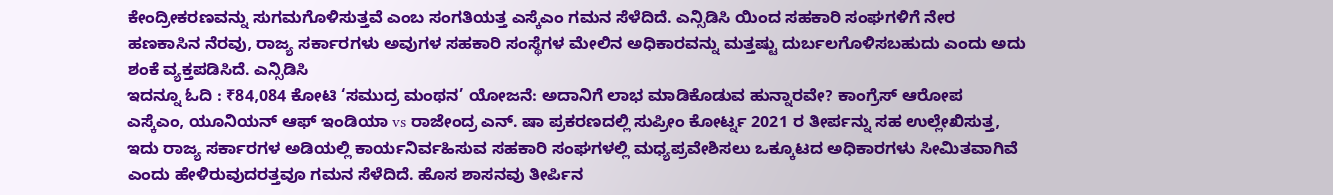ಕೇಂದ್ರೀಕರಣವನ್ನು ಸುಗಮಗೊಳಿಸುತ್ತವೆ ಎಂಬ ಸಂಗತಿಯತ್ತ ಎಸ್ಕೆಎಂ ಗಮನ ಸೆಳೆದಿದೆ. ಎನ್ಸಿಡಿಸಿ ಯಿಂದ ಸಹಕಾರಿ ಸಂಘಗಳಿಗೆ ನೇರ ಹಣಕಾಸಿನ ನೆರವು, ರಾಜ್ಯ ಸರ್ಕಾರಗಳು ಅವುಗಳ ಸಹಕಾರಿ ಸಂಸ್ಥೆಗಳ ಮೇಲಿನ ಅಧಿಕಾರವನ್ನು ಮತ್ತಷ್ಟು ದುರ್ಬಲಗೊಳಿಸಬಹುದು ಎಂದು ಅದು ಶಂಕೆ ವ್ಯಕ್ತಪಡಿಸಿದೆ. ಎನ್ಸಿಡಿಸಿ
ಇದನ್ನೂ ಓದಿ : ₹84,084 ಕೋಟಿ ‘ಸಮುದ್ರ ಮಂಥನ’ ಯೋಜನೆ: ಅದಾನಿಗೆ ಲಾಭ ಮಾಡಿಕೊಡುವ ಹುನ್ನಾರವೇ? ಕಾಂಗ್ರೆಸ್ ಆರೋಪ
ಎಸ್ಕೆಎಂ, ಯೂನಿಯನ್ ಆಫ್ ಇಂಡಿಯಾ vs ರಾಜೇಂದ್ರ ಎನ್. ಷಾ ಪ್ರಕರಣದಲ್ಲಿ ಸುಪ್ರೀಂ ಕೋರ್ಟ್ನ 2021 ರ ತೀರ್ಪನ್ನು ಸಹ ಉಲ್ಲೇಖಿಸುತ್ತ, ಇದು ರಾಜ್ಯ ಸರ್ಕಾರಗಳ ಅಡಿಯಲ್ಲಿ ಕಾರ್ಯನಿರ್ವಹಿಸುವ ಸಹಕಾರಿ ಸಂಘಗಳಲ್ಲಿ ಮಧ್ಯಪ್ರವೇಶಿಸಲು ಒಕ್ಕೂಟದ ಅಧಿಕಾರಗಳು ಸೀಮಿತವಾಗಿವೆ ಎಂದು ಹೇಳಿರುವುದರತ್ತವೂ ಗಮನ ಸೆಳೆದಿದೆ. ಹೊಸ ಶಾಸನವು ತೀರ್ಪಿನ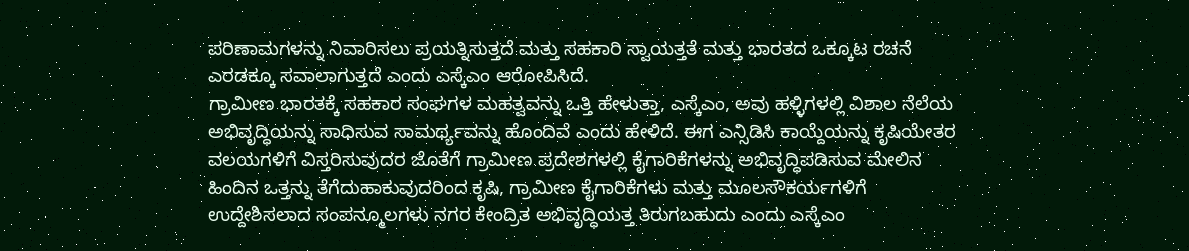ಪರಿಣಾಮಗಳನ್ನು ನಿವಾರಿಸಲು ಪ್ರಯತ್ನಿಸುತ್ತದೆ ಮತ್ತು ಸಹಕಾರಿ ಸ್ವಾಯತ್ತತೆ ಮತ್ತು ಭಾರತದ ಒಕ್ಕೂಟ ರಚನೆ ಎರಡಕ್ಕೂ ಸವಾಲಾಗುತ್ತದೆ ಎಂದು ಎಸ್ಕೆಎಂ ಆರೋಪಿಸಿದೆ.
ಗ್ರಾಮೀಣ ಭಾರತಕ್ಕೆ ಸಹಕಾರ ಸಂಘಗಳ ಮಹತ್ವವನ್ನು ಒತ್ತಿ ಹೇಳುತ್ತಾ, ಎಸ್ಕೆಎಂ, ಅವು ಹಳ್ಳಿಗಳಲ್ಲಿ ವಿಶಾಲ ನೆಲೆಯ ಅಭಿವೃದ್ಧಿಯನ್ನು ಸಾಧಿಸುವ ಸಾಮರ್ಥ್ಯವನ್ನು ಹೊಂದಿವೆ ಎಂದು ಹೇಳಿದೆ. ಈಗ ಎನ್ಸಿಡಿಸಿ ಕಾಯ್ದೆಯನ್ನು ಕೃಷಿಯೇತರ ವಲಯಗಳಿಗೆ ವಿಸ್ತರಿಸುವುದರ ಜೊತೆಗೆ ಗ್ರಾಮೀಣ ಪ್ರದೇಶಗಳಲ್ಲಿ ಕೈಗಾರಿಕೆಗಳನ್ನು ಅಭಿವೃದ್ಧಿಪಡಿಸುವ ಮೇಲಿನ ಹಿಂದಿನ ಒತ್ತನ್ನು ತೆಗೆದುಹಾಕುವುದರಿಂದ ಕೃಷಿ, ಗ್ರಾಮೀಣ ಕೈಗಾರಿಕೆಗಳು ಮತ್ತು ಮೂಲಸೌಕರ್ಯಗಳಿಗೆ ಉದ್ದೇಶಿಸಲಾದ ಸಂಪನ್ಮೂಲಗಳು ನಗರ ಕೇಂದ್ರಿತ ಅಭಿವೃದ್ಧಿಯತ್ತ ತಿರುಗಬಹುದು ಎಂದು ಎಸ್ಕೆಎಂ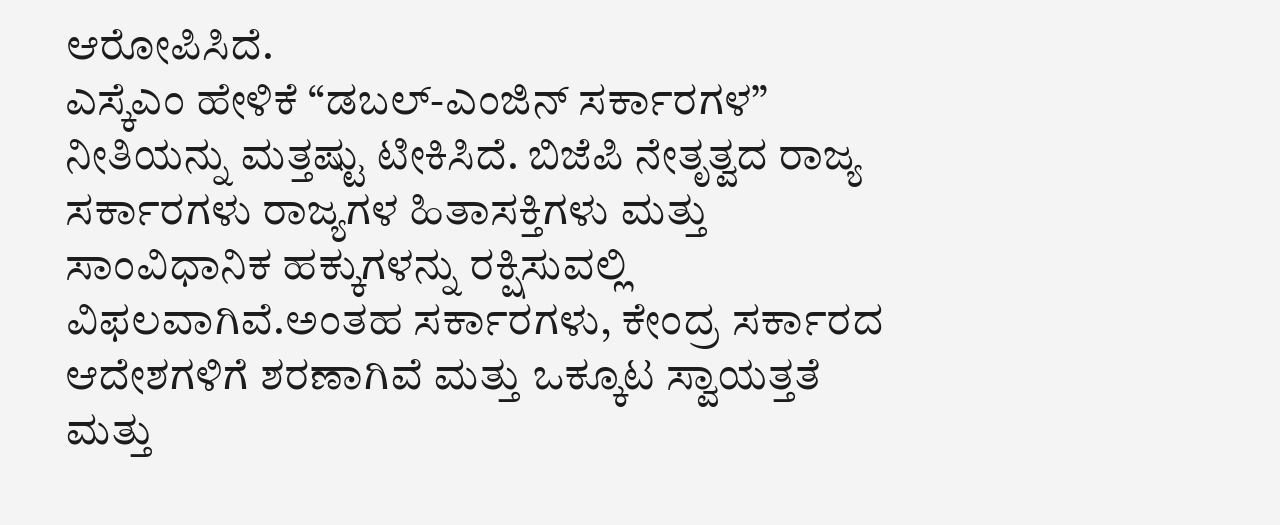ಆರೋಪಿಸಿದೆ.
ಎಸ್ಕೆಎಂ ಹೇಳಿಕೆ “ಡಬಲ್-ಎಂಜಿನ್ ಸರ್ಕಾರಗಳ” ನೀತಿಯನ್ನು ಮತ್ತಷ್ಟು ಟೀಕಿಸಿದೆ. ಬಿಜೆಪಿ ನೇತೃತ್ವದ ರಾಜ್ಯ ಸರ್ಕಾರಗಳು ರಾಜ್ಯಗಳ ಹಿತಾಸಕ್ತಿಗಳು ಮತ್ತು ಸಾಂವಿಧಾನಿಕ ಹಕ್ಕುಗಳನ್ನು ರಕ್ಷಿಸುವಲ್ಲಿ ವಿಫಲವಾಗಿವೆ.ಅಂತಹ ಸರ್ಕಾರಗಳು, ಕೇಂದ್ರ ಸರ್ಕಾರದ ಆದೇಶಗಳಿಗೆ ಶರಣಾಗಿವೆ ಮತ್ತು ಒಕ್ಕೂಟ ಸ್ವಾಯತ್ತತೆ ಮತ್ತು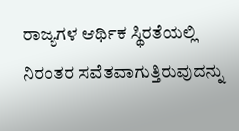ರಾಜ್ಯಗಳ ಆರ್ಥಿಕ ಸ್ಥಿರತೆಯಲ್ಲಿ ನಿರಂತರ ಸವೆತವಾಗುತ್ತಿರುವುದನ್ನು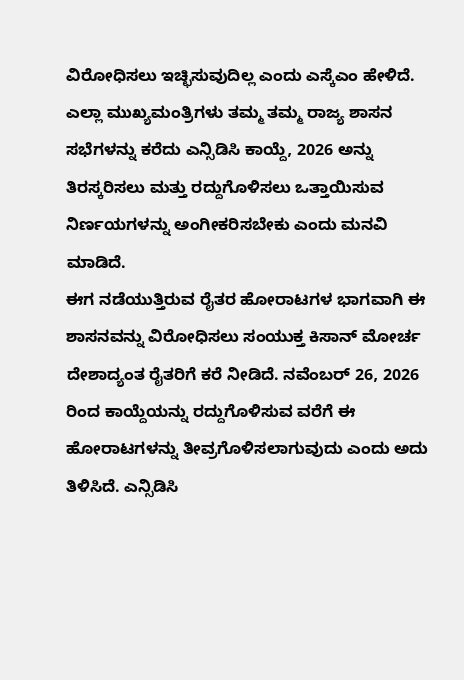ವಿರೋಧಿಸಲು ಇಚ್ಛಿಸುವುದಿಲ್ಲ ಎಂದು ಎಸ್ಕೆಎಂ ಹೇಳಿದೆ.
ಎಲ್ಲಾ ಮುಖ್ಯಮಂತ್ರಿಗಳು ತಮ್ಮ ತಮ್ಮ ರಾಜ್ಯ ಶಾಸನ ಸಭೆಗಳನ್ನು ಕರೆದು ಎನ್ಸಿಡಿಸಿ ಕಾಯ್ದೆ, 2026 ಅನ್ನು ತಿರಸ್ಕರಿಸಲು ಮತ್ತು ರದ್ದುಗೊಳಿಸಲು ಒತ್ತಾಯಿಸುವ ನಿರ್ಣಯಗಳನ್ನು ಅಂಗೀಕರಿಸಬೇಕು ಎಂದು ಮನವಿ ಮಾಡಿದೆ.
ಈಗ ನಡೆಯುತ್ತಿರುವ ರೈತರ ಹೋರಾಟಗಳ ಭಾಗವಾಗಿ ಈ ಶಾಸನವನ್ನು ವಿರೋಧಿಸಲು ಸಂಯುಕ್ತ ಕಿಸಾನ್ ಮೋರ್ಚ ದೇಶಾದ್ಯಂತ ರೈತರಿಗೆ ಕರೆ ನೀಡಿದೆ. ನವೆಂಬರ್ 26, 2026 ರಿಂದ ಕಾಯ್ದೆಯನ್ನು ರದ್ದುಗೊಳಿಸುವ ವರೆಗೆ ಈ ಹೋರಾಟಗಳನ್ನು ತೀವ್ರಗೊಳಿಸಲಾಗುವುದು ಎಂದು ಅದು ತಿಳಿಸಿದೆ. ಎನ್ಸಿಡಿಸಿ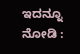ಇದನ್ನೂ ನೋಡಿ :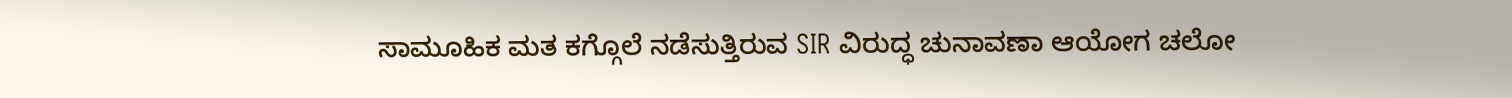ಸಾಮೂಹಿಕ ಮತ ಕಗ್ಗೊಲೆ ನಡೆಸುತ್ತಿರುವ SIR ವಿರುದ್ಧ ಚುನಾವಣಾ ಆಯೋಗ ಚಲೋ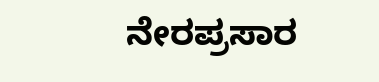ನೇರಪ್ರಸಾರ